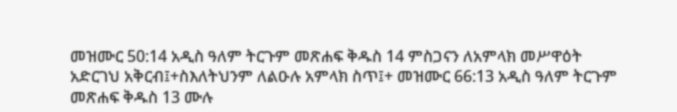መዝሙር 50:14 አዲስ ዓለም ትርጉም መጽሐፍ ቅዱስ 14 ምስጋናን ለአምላክ መሥዋዕት አድርገህ አቅርብ፤+ስእለትህንም ለልዑሉ አምላክ ስጥ፤+ መዝሙር 66:13 አዲስ ዓለም ትርጉም መጽሐፍ ቅዱስ 13 ሙሉ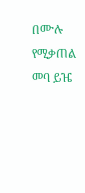በሙሉ የሚቃጠል መባ ይዤ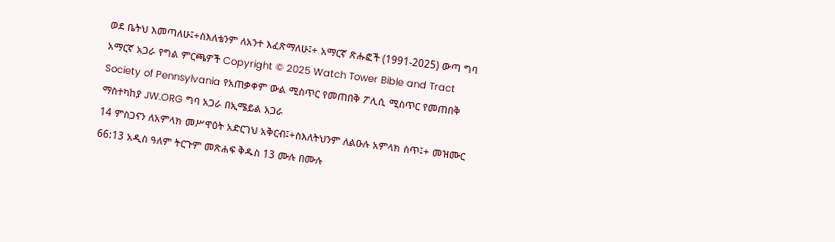ወደ ቤትህ እመጣለሁ፤+ስእለቴንም ለአንተ እፈጽማለሁ፤+ አማርኛ ጽሑፎች (1991-2025) ውጣ ግባ አማርኛ አጋራ የግል ምርጫዎች Copyright © 2025 Watch Tower Bible and Tract Society of Pennsylvania የአጠቃቀም ውል ሚስጥር የመጠበቅ ፖሊሲ ሚስጥር የመጠበቅ ማስተካከያ JW.ORG ግባ አጋራ በኢሜይል አጋራ
14 ምስጋናን ለአምላክ መሥዋዕት አድርገህ አቅርብ፤+ስእለትህንም ለልዑሉ አምላክ ስጥ፤+ መዝሙር 66:13 አዲስ ዓለም ትርጉም መጽሐፍ ቅዱስ 13 ሙሉ በሙሉ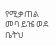የሚቃጠል መባ ይዤ ወደ ቤትህ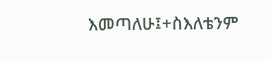እመጣለሁ፤+ስእለቴንም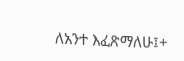ለአንተ እፈጽማለሁ፤+